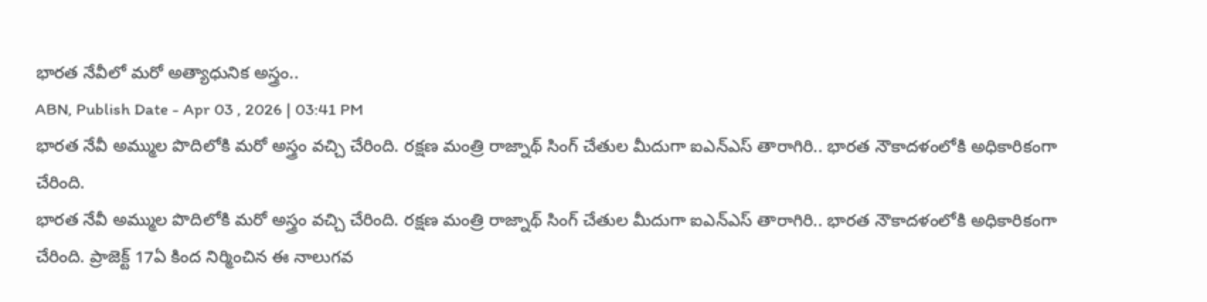భారత నేవీలో మరో అత్యాధునిక అస్త్రం..
ABN, Publish Date - Apr 03 , 2026 | 03:41 PM
భారత నేవీ అమ్ముల పొదిలోకి మరో అస్త్రం వచ్చి చేరింది. రక్షణ మంత్రి రాజ్నాథ్ సింగ్ చేతుల మీదుగా ఐఎన్ఎస్ తారాగిరి.. భారత నౌకాదళంలోకి అధికారికంగా చేరింది.
భారత నేవీ అమ్ముల పొదిలోకి మరో అస్త్రం వచ్చి చేరింది. రక్షణ మంత్రి రాజ్నాథ్ సింగ్ చేతుల మీదుగా ఐఎన్ఎస్ తారాగిరి.. భారత నౌకాదళంలోకి అధికారికంగా చేరింది. ప్రాజెక్ట్ 17ఏ కింద నిర్మించిన ఈ నాలుగవ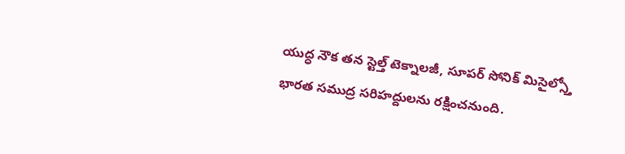యుద్ధ నౌక తన స్టెల్త్ టెక్నాలజీ, సూపర్ సోనిక్ మిసైల్స్తో భారత సముద్ర సరిహద్దులను రక్షించనుంది.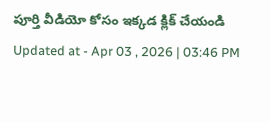పూర్తి వీడియో కోసం ఇక్కడ క్లిక్ చేయండి
Updated at - Apr 03 , 2026 | 03:46 PM